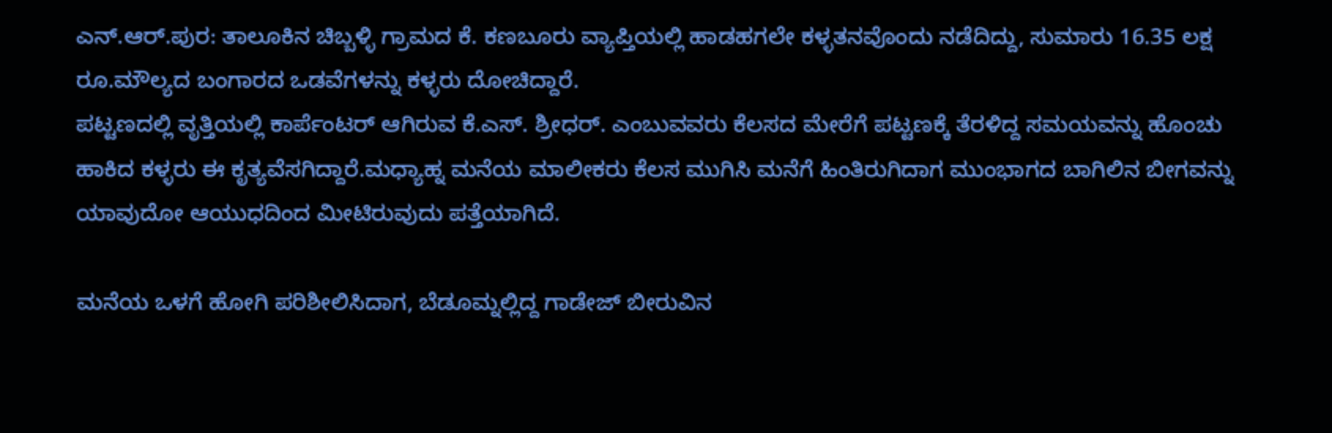ಎನ್.ಆರ್.ಪುರ: ತಾಲೂಕಿನ ಚಿಬ್ಬಳ್ಳಿ ಗ್ರಾಮದ ಕೆ. ಕಣಬೂರು ವ್ಯಾಪ್ತಿಯಲ್ಲಿ ಹಾಡಹಗಲೇ ಕಳ್ಳತನವೊಂದು ನಡೆದಿದ್ದು, ಸುಮಾರು 16.35 ಲಕ್ಷ ರೂ.ಮೌಲ್ಯದ ಬಂಗಾರದ ಒಡವೆಗಳನ್ನು ಕಳ್ಳರು ದೋಚಿದ್ದಾರೆ.
ಪಟ್ಟಣದಲ್ಲಿ ವೃತ್ತಿಯಲ್ಲಿ ಕಾರ್ಪೆಂಟರ್ ಆಗಿರುವ ಕೆ.ಎಸ್. ಶ್ರೀಧರ್. ಎಂಬುವವರು ಕೆಲಸದ ಮೇರೆಗೆ ಪಟ್ಟಣಕ್ಕೆ ತೆರಳಿದ್ದ ಸಮಯವನ್ನು ಹೊಂಚು ಹಾಕಿದ ಕಳ್ಳರು ಈ ಕೃತ್ಯವೆಸಗಿದ್ದಾರೆ.ಮಧ್ಯಾಹ್ನ ಮನೆಯ ಮಾಲೀಕರು ಕೆಲಸ ಮುಗಿಸಿ ಮನೆಗೆ ಹಿಂತಿರುಗಿದಾಗ ಮುಂಭಾಗದ ಬಾಗಿಲಿನ ಬೀಗವನ್ನು ಯಾವುದೋ ಆಯುಧದಿಂದ ಮೀಟಿರುವುದು ಪತ್ತೆಯಾಗಿದೆ.

ಮನೆಯ ಒಳಗೆ ಹೋಗಿ ಪರಿಶೀಲಿಸಿದಾಗ, ಬೆಡೂಮ್ನಲ್ಲಿದ್ದ ಗಾಡೇಜ್ ಬೀರುವಿನ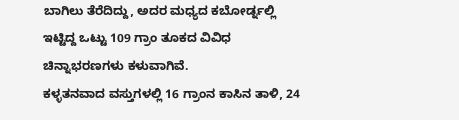ಬಾಗಿಲು ತೆರೆದಿದ್ದು, ಅದರ ಮಧ್ಯದ ಕಬೋರ್ಡ್ನಲ್ಲಿ ಇಟ್ಟಿದ್ದ ಒಟ್ಟು 109 ಗ್ರಾಂ ತೂಕದ ವಿವಿಧ ಚಿನ್ನಾಭರಣಗಳು ಕಳುವಾಗಿವೆ.
ಕಳ್ಳತನವಾದ ವಸ್ತುಗಳಲ್ಲಿ 16 ಗ್ರಾಂನ ಕಾಸಿನ ತಾಳಿ, 24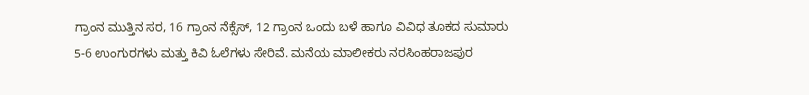ಗ್ರಾಂನ ಮುತ್ತಿನ ಸರ, 16 ಗ್ರಾಂನ ನೆಕ್ಸೆಸ್, 12 ಗ್ರಾಂನ ಒಂದು ಬಳೆ ಹಾಗೂ ವಿವಿಧ ತೂಕದ ಸುಮಾರು 5-6 ಉಂಗುರಗಳು ಮತ್ತು ಕಿವಿ ಓಲೆಗಳು ಸೇರಿವೆ. ಮನೆಯ ಮಾಲೀಕರು ನರಸಿಂಹರಾಜಪುರ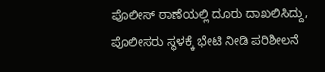ಪೊಲೀಸ್ ಠಾಣೆಯಲ್ಲಿ ದೂರು ದಾಖಲಿಸಿದ್ದು, ಪೊಲೀಸರು ಸ್ಥಳಕ್ಕೆ ಭೇಟಿ ನೀಡಿ ಪರಿಶೀಲನೆ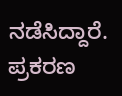ನಡೆಸಿದ್ದಾರೆ. ಪ್ರಕರಣ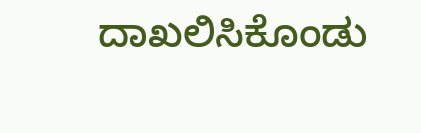ದಾಖಲಿಸಿಕೊಂಡು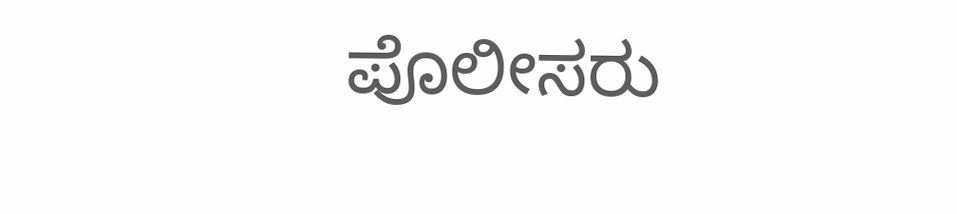ಪೊಲೀಸರು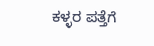ಕಳ್ಳರ ಪತ್ತೆಗೆ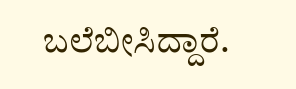ಬಲೆಬೀಸಿದ್ದಾರೆ.